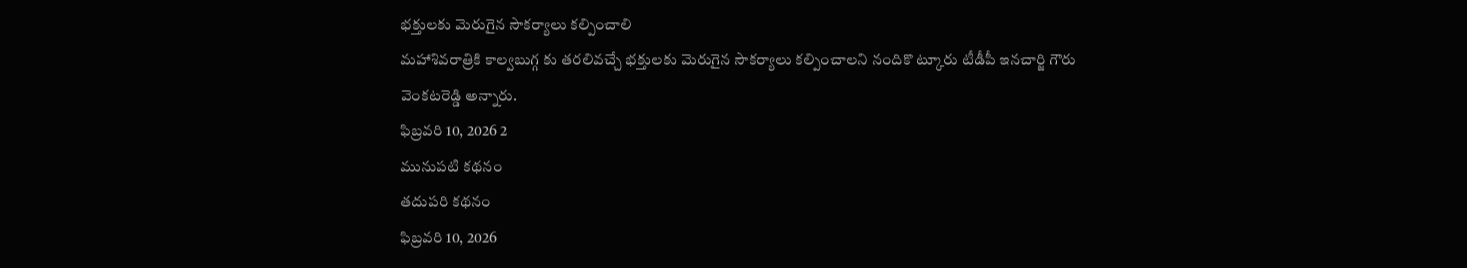భక్తులకు మెరుగైన సౌకర్యాలు కల్పించాలి
మహాశివరాత్రికి కాల్వబుగ్గ కు తరలివచ్చే భక్తులకు మెరుగైన సౌకర్యాలు కల్పించాలని నందికొ ట్కూరు టీడీపీ ఇనచార్జి గౌరు వెంకటరెడ్డి అన్నారు.
ఫిబ్రవరి 10, 2026 2
మునుపటి కథనం
తదుపరి కథనం
ఫిబ్రవరి 10, 2026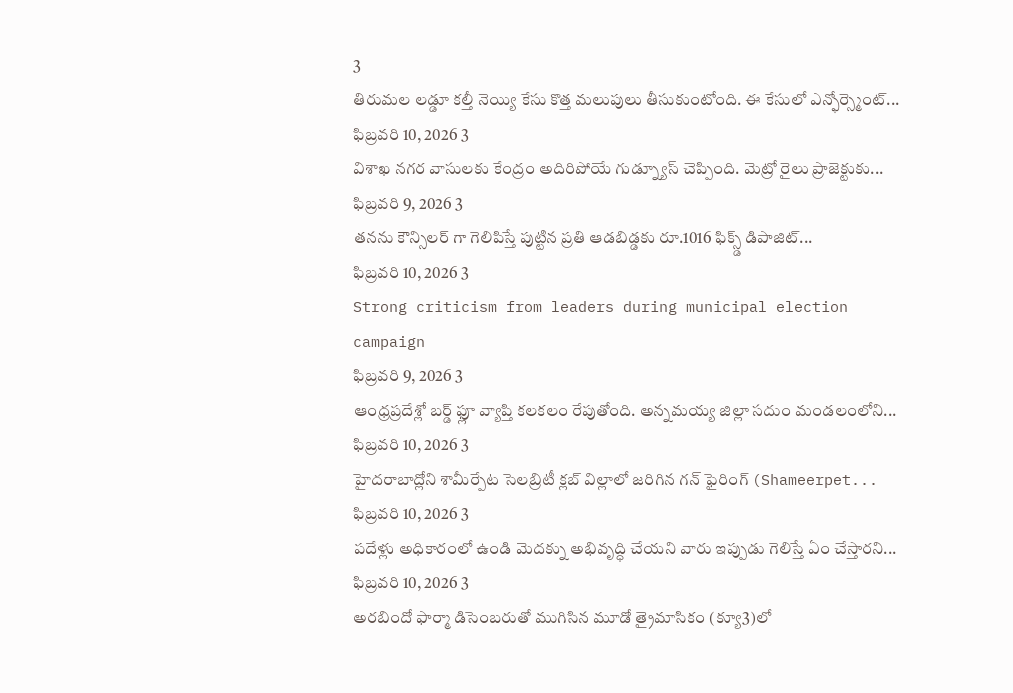3
తిరుమల లడ్డూ కల్తీ నెయ్యి కేసు కొత్త మలుపులు తీసుకుంటోంది. ఈ కేసులో ఎన్ఫోర్స్మెంట్...
ఫిబ్రవరి 10, 2026 3
విశాఖ నగర వాసులకు కేంద్రం అదిరిపోయే గుడ్న్యూస్ చెప్పింది. మెట్రో రైలు ప్రాజెక్టుకు...
ఫిబ్రవరి 9, 2026 3
తనను కౌన్సిలర్ గా గెలిపిస్తే పుట్టిన ప్రతి ఆడబిడ్డకు రూ.1016 ఫిక్స్డ్ డిపాజిట్...
ఫిబ్రవరి 10, 2026 3
Strong criticism from leaders during municipal election campaign
ఫిబ్రవరి 9, 2026 3
ఆంధ్రప్రదేశ్లో బర్డ్ ఫ్లూ వ్యాప్తి కలకలం రేపుతోంది. అన్నమయ్య జిల్లా సదుం మండలంలోని...
ఫిబ్రవరి 10, 2026 3
హైదరాబాద్లోని శామీర్పేట సెలబ్రిటీ క్లబ్ విల్లాలో జరిగిన గన్ ఫైరింగ్ (Shameerpet...
ఫిబ్రవరి 10, 2026 3
పదేళ్లు అధికారంలో ఉండి మెదక్ను అభివృద్ధి చేయని వారు ఇప్పుడు గెలిస్తే ఏం చేస్తారని...
ఫిబ్రవరి 10, 2026 3
అరబిందో ఫార్మా డిసెంబరుతో ముగిసిన మూడో త్రైమాసికం (క్యూ3)లో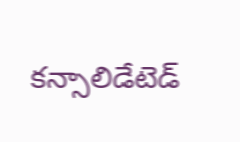కన్సాలిడేటెడ్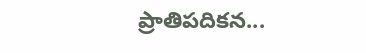ప్రాతిపదికన...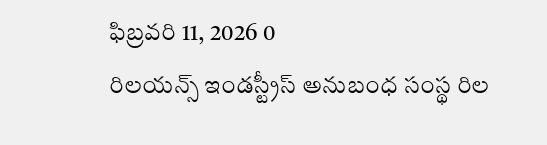ఫిబ్రవరి 11, 2026 0
రిలయన్స్ ఇండస్ట్రీస్ అనుబంధ సంస్థ రిల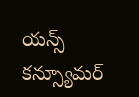యన్స్ కన్స్యూమర్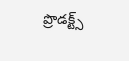ప్రొడక్ట్స్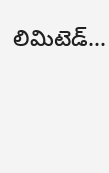లిమిటెడ్...